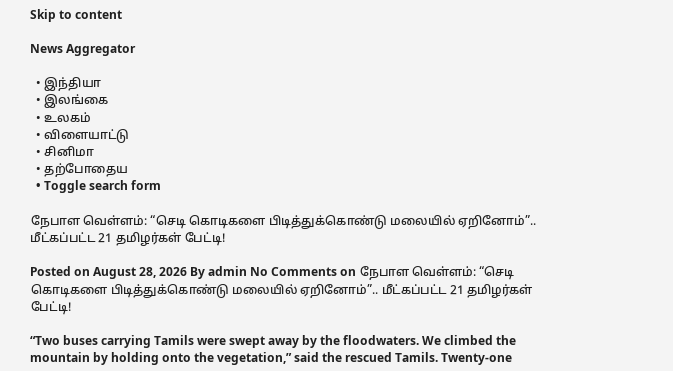Skip to content

News Aggregator

  • இந்தியா
  • இலங்கை
  • உலகம்
  • விளையாட்டு
  • சினிமா
  • தற்போதைய
  • Toggle search form

நேபாள வெள்ளம்: “செடி கொடிகளை பிடித்துக்கொண்டு மலையில் ஏறினோம்”.. மீட்கப்பட்ட 21 தமிழர்கள் பேட்டி!

Posted on August 28, 2026 By admin No Comments on நேபாள வெள்ளம்: “செடி கொடிகளை பிடித்துக்கொண்டு மலையில் ஏறினோம்”.. மீட்கப்பட்ட 21 தமிழர்கள் பேட்டி!

“Two buses carrying Tamils were swept away by the floodwaters. We climbed the mountain by holding onto the vegetation,” said the rescued Tamils. Twenty-one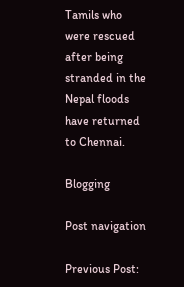Tamils who were rescued after being stranded in the Nepal floods have returned to Chennai.

Blogging

Post navigation

Previous Post: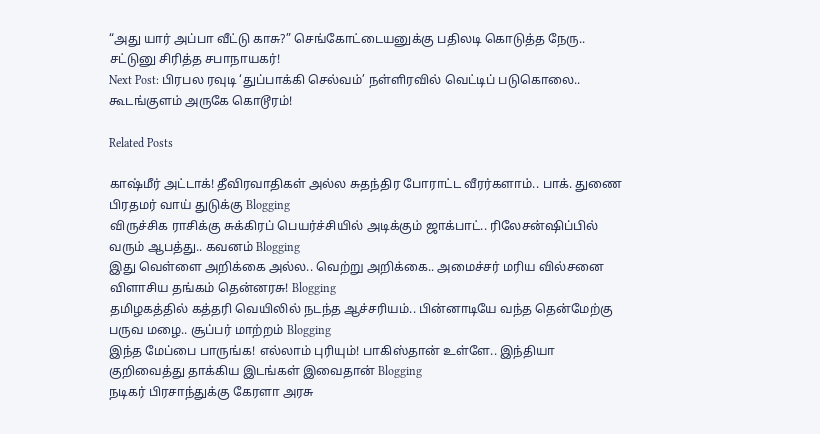“அது யார் அப்பா வீட்டு காசு?” செங்கோட்டையனுக்கு பதிலடி கொடுத்த நேரு.. சட்டுனு சிரித்த சபாநாயகர்!
Next Post: பிரபல ரவுடி ‘துப்பாக்கி செல்வம்’ நள்ளிரவில் வெட்டிப் படுகொலை.. கூடங்குளம் அருகே கொடூரம்!

Related Posts

காஷ்மீர் அட்டாக்! தீவிரவாதிகள் அல்ல சுதந்திர போராட்ட வீரர்களாம்.. பாக். துணை பிரதமர் வாய் துடுக்கு Blogging
விருச்சிக ராசிக்கு சுக்கிரப் பெயர்ச்சியில் அடிக்கும் ஜாக்பாட்.. ரிலேசன்ஷிப்பில் வரும் ஆபத்து.. கவனம் Blogging
இது வெள்ளை அறிக்கை அல்ல.. வெற்று அறிக்கை.. அமைச்சர் மரிய வில்சனை விளாசிய தங்கம் தென்னரசு! Blogging
தமிழகத்தில் கத்தரி வெயிலில் நடந்த ஆச்சரியம்.. பின்னாடியே வந்த தென்மேற்கு பருவ மழை.. சூப்பர் மாற்றம் Blogging
இந்த மேப்பை பாருங்க! எல்லாம் புரியும்! பாகிஸ்தான் உள்ளே.. இந்தியா குறிவைத்து தாக்கிய இடங்கள் இவைதான் Blogging
நடிகர் பிரசாந்துக்கு கேரளா அரசு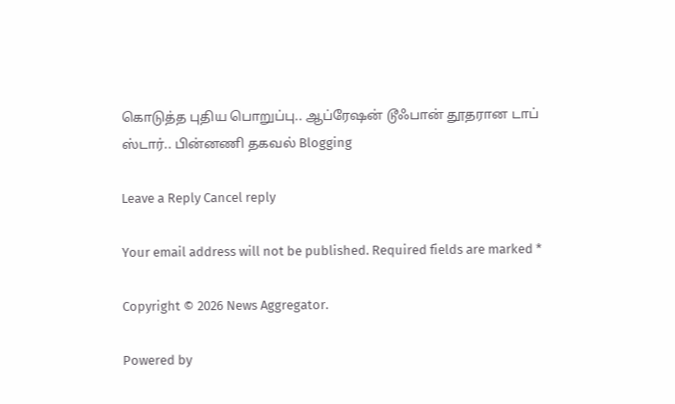கொடுத்த புதிய பொறுப்பு.. ஆப்ரேஷன் டூஃபான் தூதரான டாப் ஸ்டார்.. பின்னணி தகவல் Blogging

Leave a Reply Cancel reply

Your email address will not be published. Required fields are marked *

Copyright © 2026 News Aggregator.

Powered by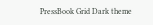PressBook Grid Dark theme